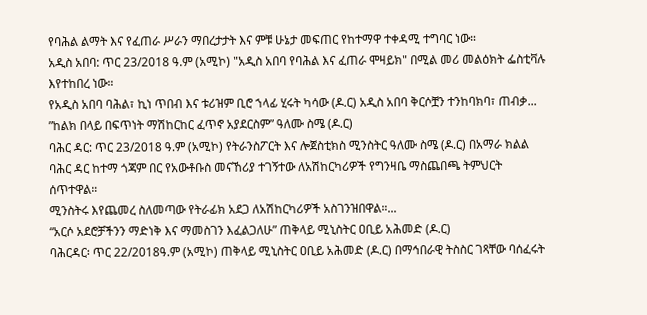የባሕል ልማት እና የፈጠራ ሥራን ማበረታታት እና ምቹ ሁኔታ መፍጠር የከተማዋ ተቀዳሚ ተግባር ነው።
አዲስ አበባ: ጥር 23/2018 ዓ.ም (አሚኮ) "አዲስ አበባ የባሕል እና ፈጠራ ሞዛይክ" በሚል መሪ መልዕክት ፌስቲቫሉ እየተከበረ ነው።
የአዲስ አበባ ባሕል፣ ኪነ ጥበብ እና ቱሪዝም ቢሮ ኀላፊ ሂሩት ካሳው (ዶ.ር) አዲስ አበባ ቅርሶቿን ተንከባክባ፣ ጠብቃ...
”ከልክ በላይ በፍጥነት ማሽከርከር ፈጥኖ አያደርስም” ዓለሙ ስሜ (ዶ.ር)
ባሕር ዳር: ጥር 23/2018 ዓ.ም (አሚኮ) የትራንስፖርት እና ሎጀስቲክስ ሚንስትር ዓለሙ ስሜ (ዶ.ር) በአማራ ክልል ባሕር ዳር ከተማ ጎጃም በር የአውቶቡስ መናኸሪያ ተገኝተው ለአሽከርካሪዎች የግንዛቤ ማስጨበጫ ትምህርት ሰጥተዋል።
ሚንስትሩ እየጨመረ ስለመጣው የትራፊክ አደጋ ለአሽከርካሪዎች አስገንዝበዋል።...
“አርሶ አደሮቻችንን ማድነቅ እና ማመስገን እፈልጋለሁ” ጠቅላይ ሚኒስትር ዐቢይ አሕመድ (ዶ.ር)
ባሕርዳር፡ ጥር 22/2018ዓ.ም (አሚኮ) ጠቅላይ ሚኒስትር ዐቢይ አሕመድ (ዶ.ር) በማኅበራዊ ትስስር ገጻቸው ባሰፈሩት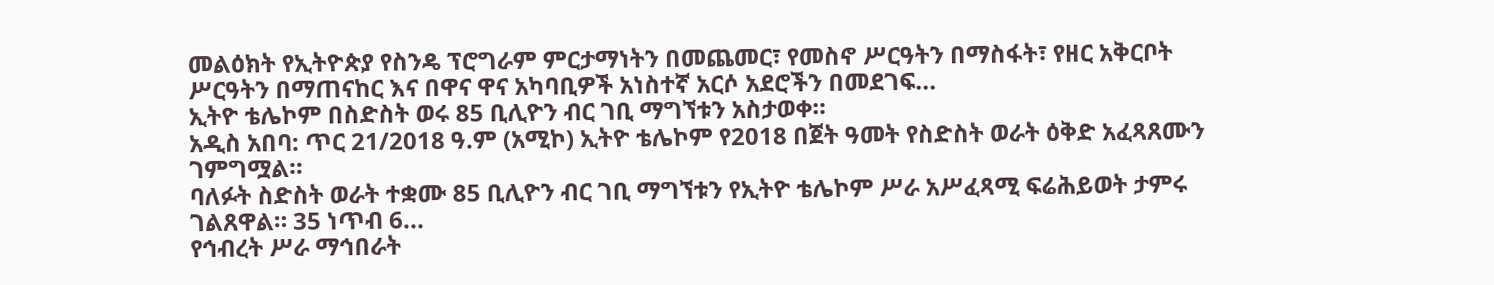መልዕክት የኢትዮጵያ የስንዴ ፕሮግራም ምርታማነትን በመጨመር፣ የመስኖ ሥርዓትን በማስፋት፣ የዘር አቅርቦት ሥርዓትን በማጠናከር እና በዋና ዋና አካባቢዎች አነስተኛ አርሶ አደሮችን በመደገፍ...
ኢትዮ ቴሌኮም በስድስት ወሩ 85 ቢሊዮን ብር ገቢ ማግኘቱን አስታወቀ።
አዲስ አበባ: ጥር 21/2018 ዓ.ም (አሚኮ) ኢትዮ ቴሌኮም የ2018 በጀት ዓመት የስድስት ወራት ዕቅድ አፈጻጸሙን ገምግሟል።
ባለፉት ስድስት ወራት ተቋሙ 85 ቢሊዮን ብር ገቢ ማግኘቱን የኢትዮ ቴሌኮም ሥራ አሥፈጻሚ ፍሬሕይወት ታምሩ ገልጸዋል። 35 ነጥብ 6...
የኅብረት ሥራ ማኅበራት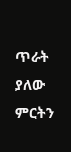ጥራት ያለው ምርትን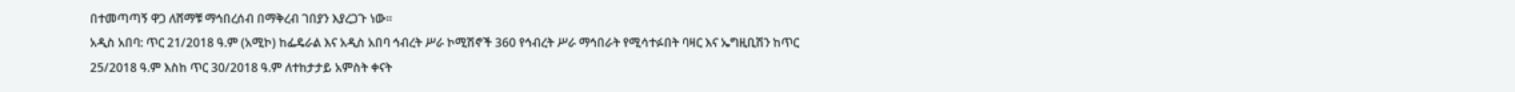በተመጣጣኝ ዋጋ ለሸማቹ ማኅበረሰብ በማቅረብ ገበያን እያረጋጉ ነው።
አዲስ አበባ: ጥር 21/2018 ዓ.ም (አሚኮ) ከፌዴራል እና አዲስ አበባ ኅብረት ሥራ ኮሚሽኖች 360 የኅብረት ሥራ ማኅበራት የሚሳተፉበት ባዛር እና ኤግዚቢሽን ከጥር 25/2018 ዓ.ም እስከ ጥር 30/2018 ዓ.ም ለተከታታይ አምስት ቀናት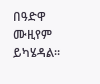በዓድዋ ሙዚየም ይካሄዳል።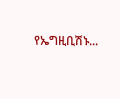የኤግዚቢሽኑ...